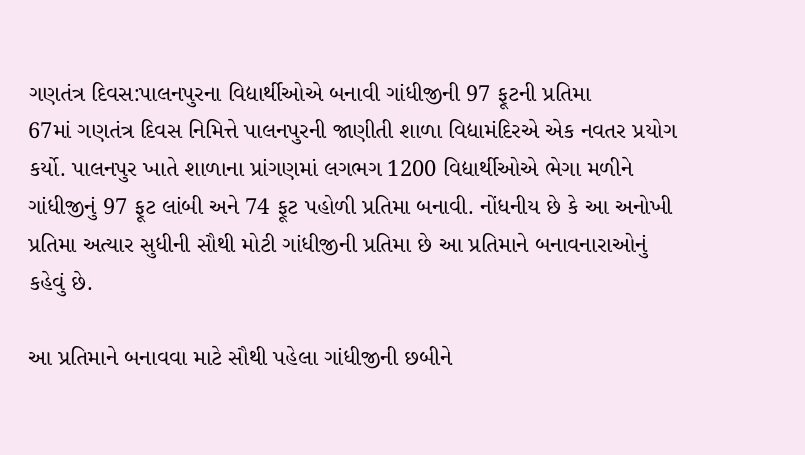ગણતંત્ર દિવસ:પાલનપુરના વિદ્યાર્થીઓએ બનાવી ગાંધીજીની 97 ફૂટની પ્રતિમા
67માં ગણતંત્ર દિવસ નિમિત્તે પાલનપુરની જાણીતી શાળા વિદ્યામંદિરએ એક નવતર પ્રયોગ કર્યો. પાલનપુર ખાતે શાળાના પ્રાંગણમાં લગભગ 1200 વિદ્યાર્થીઓએ ભેગા મળીને ગાંધીજીનું 97 ફૂટ લાંબી અને 74 ફૂટ પહોળી પ્રતિમા બનાવી. નોંધનીય છે કે આ અનોખી પ્રતિમા અત્યાર સુધીની સૌથી મોટી ગાંધીજીની પ્રતિમા છે આ પ્રતિમાને બનાવનારાઓનું કહેવું છે.

આ પ્રતિમાને બનાવવા માટે સૌથી પહેલા ગાંધીજીની છબીને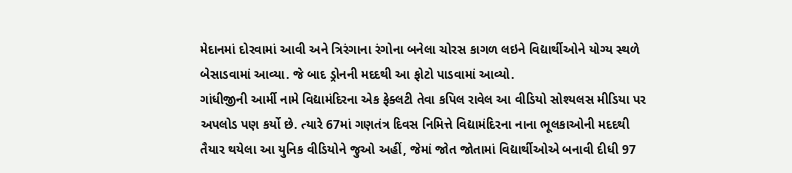મેદાનમાં દોરવામાં આવી અને ત્રિરંગાના રંગોના બનેલા ચોરસ કાગળ લઇને વિદ્યાર્થીઓને યોગ્ય સ્થળે બેસાડવામાં આવ્યા. જે બાદ ડ્રોનની મદદથી આ ફોટો પાડવામાં આવ્યો.
ગાંધીજીની આર્મી નામે વિદ્યામંદિરના એક ફેક્લટી તેવા કપિલ રાવેલ આ વીડિયો સોશ્યલસ મીડિયા પર અપલોડ પણ કર્યો છે. ત્યારે 67માં ગણતંત્ર દિવસ નિમિત્તે વિદ્યામંદિરના નાના ભૂલકાઓની મદદથી તૈયાર થયેલા આ યુનિક વીડિયોને જુઓ અહીં, જેમાં જોત જોતામાં વિદ્યાર્થીઓએ બનાવી દીધી 97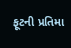ફૂટની પ્રતિમા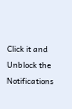Click it and Unblock the Notifications